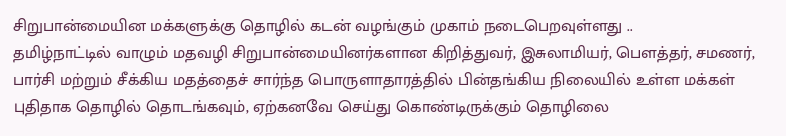சிறுபான்மையின மக்களுக்கு தொழில் கடன் வழங்கும் முகாம் நடைபெறவுள்ளது ..
தமிழ்நாட்டில் வாழும் மதவழி சிறுபான்மையினர்களான கிறித்துவர், இசுலாமியர், பௌத்தர், சமணர், பார்சி மற்றும் சீக்கிய மதத்தைச் சார்ந்த பொருளாதாரத்தில் பின்தங்கிய நிலையில் உள்ள மக்கள் புதிதாக தொழில் தொடங்கவும், ஏற்கனவே செய்து கொண்டிருக்கும் தொழிலை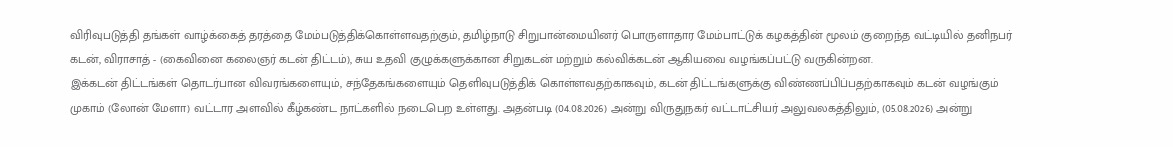விரிவுபடுத்தி தங்கள் வாழ்க்கைத் தரத்தை மேம்படுத்திக்கொள்ளவதற்கும், தமிழ்நாடு சிறுபான்மையினர் பொருளாதார மேம்பாட்டுக் கழகத்தின் மூலம் குறைந்த வட்டியில் தனிநபர் கடன், விராசாத் - (கைவினை கலைஞர் கடன் திட்டம்), சுய உதவி குழுக்களுக்கான சிறுகடன் மற்றும் கல்விக்கடன் ஆகியவை வழங்கப்பட்டு வருகின்றன.
இக்கடன் திட்டங்கள் தொடர்பான விவரங்களையும், சந்தேகங்களையும் தெளிவுபடுத்திக் கொள்ளவதற்காகவும், கடன் திட்டங்களுக்கு விண்ணப்பிப்பதற்காகவும் கடன் வழங்கும் முகாம் (லோன் மேளா) வட்டார அளவில் கீழ்கண்ட நாட்களில் நடைபெற உள்ளது. அதன்படி (04.08.2026) அன்று விருதுநகர் வட்டாட்சியர் அலுவலகத்திலும், (05.08.2026) அன்று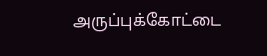அருப்புக்கோட்டை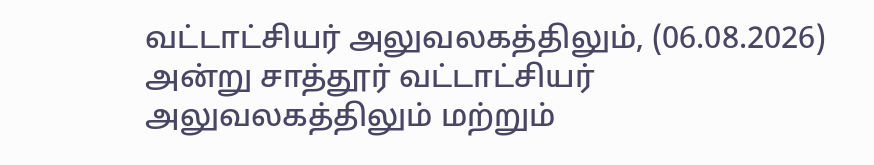வட்டாட்சியர் அலுவலகத்திலும், (06.08.2026) அன்று சாத்தூர் வட்டாட்சியர் அலுவலகத்திலும் மற்றும்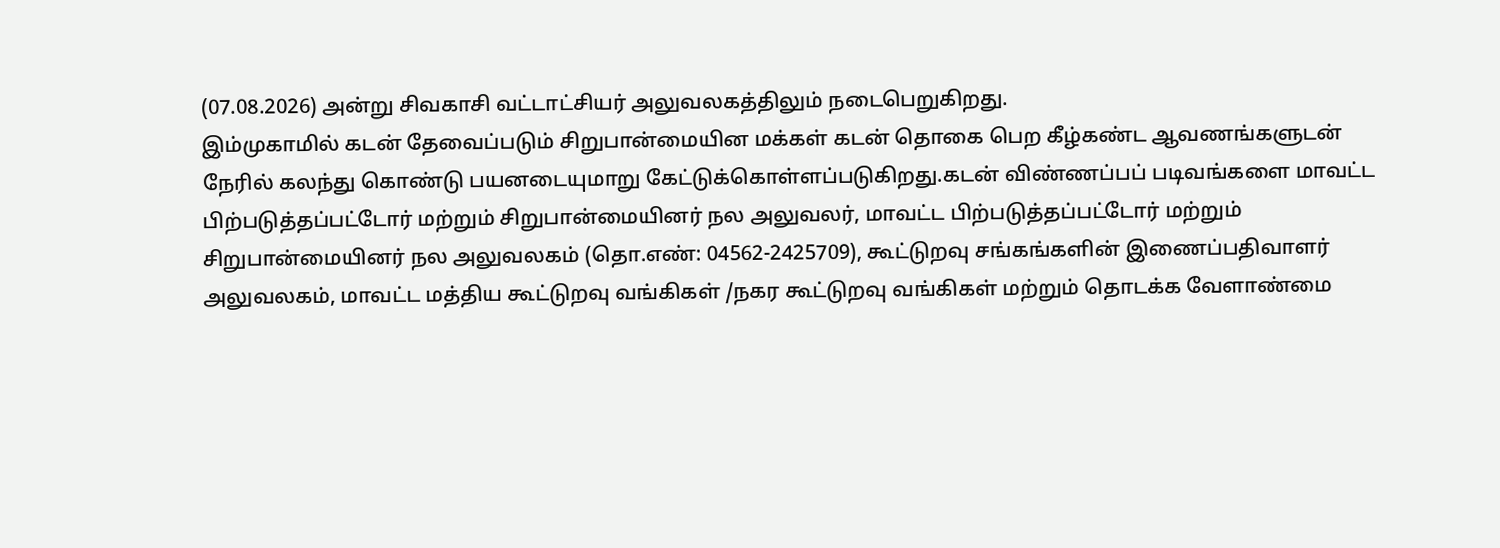(07.08.2026) அன்று சிவகாசி வட்டாட்சியர் அலுவலகத்திலும் நடைபெறுகிறது.
இம்முகாமில் கடன் தேவைப்படும் சிறுபான்மையின மக்கள் கடன் தொகை பெற கீழ்கண்ட ஆவணங்களுடன் நேரில் கலந்து கொண்டு பயனடையுமாறு கேட்டுக்கொள்ளப்படுகிறது.கடன் விண்ணப்பப் படிவங்களை மாவட்ட பிற்படுத்தப்பட்டோர் மற்றும் சிறுபான்மையினர் நல அலுவலர், மாவட்ட பிற்படுத்தப்பட்டோர் மற்றும் சிறுபான்மையினர் நல அலுவலகம் (தொ.எண்: 04562-2425709), கூட்டுறவு சங்கங்களின் இணைப்பதிவாளர் அலுவலகம், மாவட்ட மத்திய கூட்டுறவு வங்கிகள் /நகர கூட்டுறவு வங்கிகள் மற்றும் தொடக்க வேளாண்மை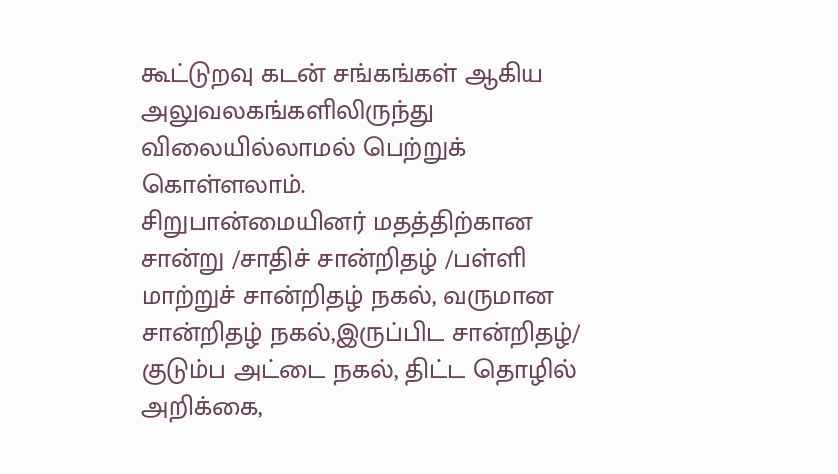கூட்டுறவு கடன் சங்கங்கள் ஆகிய அலுவலகங்களிலிருந்து விலையில்லாமல் பெற்றுக் கொள்ளலாம்.
சிறுபான்மையினர் மதத்திற்கான சான்று /சாதிச் சான்றிதழ் /பள்ளி மாற்றுச் சான்றிதழ் நகல், வருமான சான்றிதழ் நகல்,இருப்பிட சான்றிதழ்/ குடும்ப அட்டை நகல், திட்ட தொழில் அறிக்கை,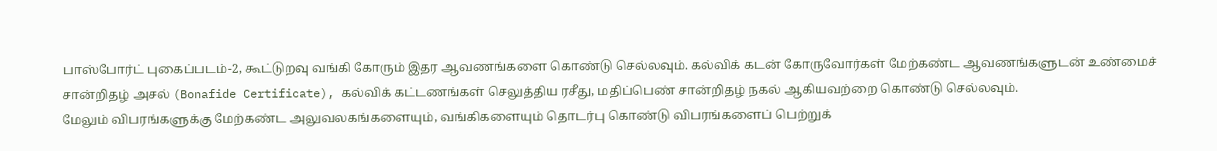பாஸ்போர்ட் புகைப்படம்-2, கூட்டுறவு வங்கி கோரும் இதர ஆவணங்களை கொண்டு செல்லவும். கல்விக் கடன் கோருவோர்கள் மேற்கண்ட ஆவணங்களுடன் உண்மைச் சான்றிதழ் அசல் (Bonafide Certificate), கல்விக் கட்டணங்கள் செலுத்திய ரசீது, மதிப்பெண் சான்றிதழ் நகல் ஆகியவற்றை கொண்டு செல்லவும்.
மேலும் விபரங்களுக்கு மேற்கண்ட அலுவலகங்களையும், வங்கிகளையும் தொடர்பு கொண்டு விபரங்களைப் பெற்றுக்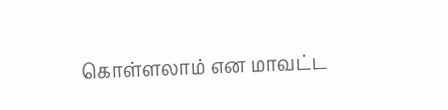கொள்ளலாம் என மாவட்ட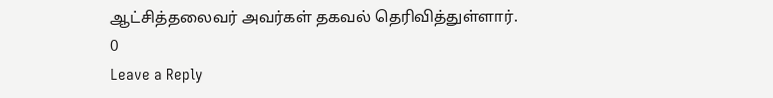ஆட்சித்தலைவர் அவர்கள் தகவல் தெரிவித்துள்ளார்.
0
Leave a Reply